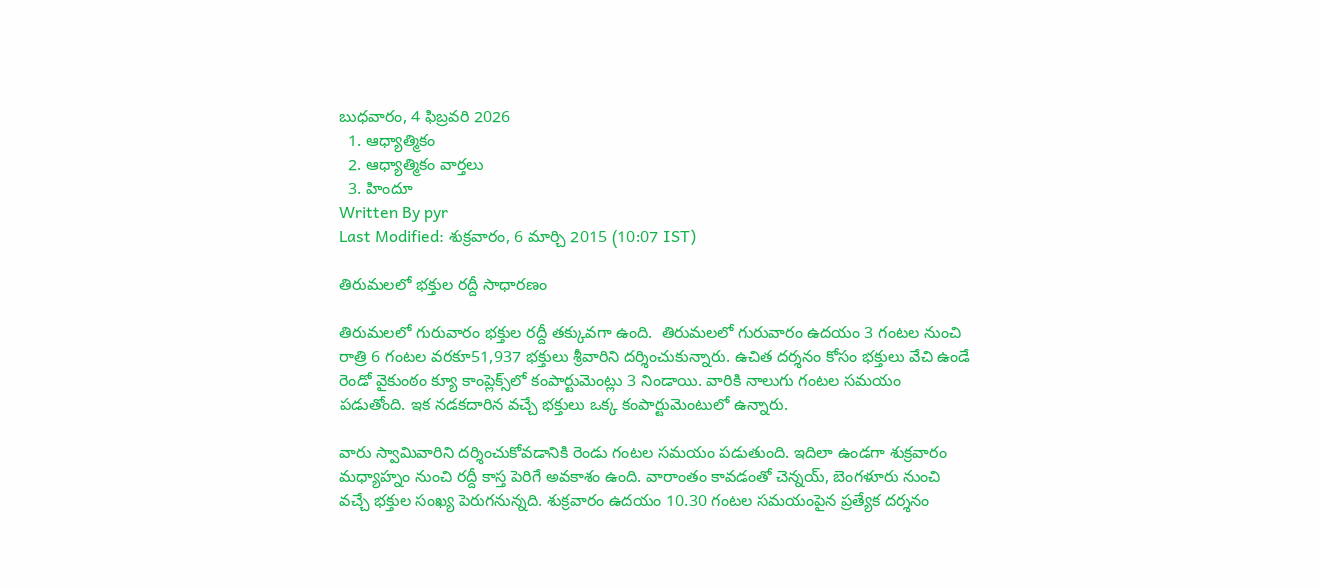బుధవారం, 4 ఫిబ్రవరి 2026
  1. ఆధ్యాత్మికం
  2. ఆధ్యాత్మికం వార్తలు
  3. హిందూ
Written By pyr
Last Modified: శుక్రవారం, 6 మార్చి 2015 (10:07 IST)

తిరుమలలో భక్తుల రద్దీ సాధారణం

తిరుమలలో గురువారం భక్తుల రద్దీ తక్కువగా ఉంది.  తిరుమలలో గురువారం ఉదయం 3 గంటల నుంచి రాత్రి 6 గంటల వరకూ51,937 భక్తులు శ్రీవారిని దర్శించుకున్నారు. ఉచిత దర్శనం కోసం భక్తులు వేచి ఉండే రెండో వైకుంఠం క్యూ కాంప్లెక్స్‌లో కంపార్టుమెంట్లు 3 నిండాయి. వారికి నాలుగు గంటల సమయం పడుతోంది. ఇక నడకదారిన వచ్చే భక్తులు ఒక్క కంపార్టుమెంటులో ఉన్నారు.

వారు స్వామివారిని దర్శించుకోవడానికి రెండు గంటల సమయం పడుతుంది. ఇదిలా ఉండగా శుక్రవారం మధ్యాహ్నం నుంచి రద్దీ కాస్త పెరిగే అవకాశం ఉంది. వారాంతం కావడంతో చెన్నయ్, బెంగళూరు నుంచి వచ్చే భక్తుల సంఖ్య పెరుగనున్నది. శుక్రవారం ఉదయం 10.30 గంటల సమయంపైన ప్రత్యేక దర్శనం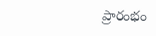ప్రారంభం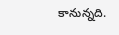కానున్నది.